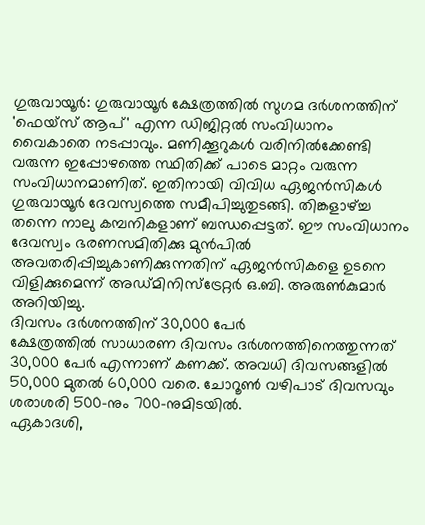ഗുരുവായൂർ: ഗുരുവായൂർ ക്ഷേത്രത്തിൽ സുഗമ ദർശനത്തിന് 'ഫെയ്സ് ആപ്' എന്ന ഡിജിറ്റൽ സംവിധാനം വൈകാതെ നടപ്പാവും. മണിക്കൂറുകൾ വരിനിൽക്കേണ്ടി വരുന്ന ഇപ്പോഴത്തെ സ്ഥിതിക്ക് പാടെ മാറ്റം വരുന്ന സംവിധാനമാണിത്. ഇതിനായി വിവിധ ഏജൻസികൾ ഗുരുവായൂർ ദേവസ്വത്തെ സമീപിച്ചുതുടങ്ങി. തിങ്കളാഴ്ച്ച തന്നെ നാലു കമ്പനികളാണ് ബന്ധപ്പെട്ടത്. ഈ സംവിധാനം ദേവസ്വം ഭരണസമിതിക്കു മുൻപിൽ അവതരിപ്പിച്ചുകാണിക്കുന്നതിന് ഏജൻസികളെ ഉടനെ വിളിക്കുമെന്ന് അഡ്മിനിസ്ട്രേറ്റർ ഒ.ബി. അരുൺകുമാർ അറിയിച്ചു.
ദിവസം ദർശനത്തിന് 30,000 പേർ
ക്ഷേത്രത്തിൽ സാധാരണ ദിവസം ദർശനത്തിനെത്തുന്നത് 30,000 പേർ എന്നാണ് കണക്ക്. അവധി ദിവസങ്ങളിൽ 50,000 മുതൽ 60,000 വരെ. ചോറൂൺ വഴിപാട് ദിവസവും ശരാശരി 500-നും 700-നുമിടയിൽ.
ഏകാദശി,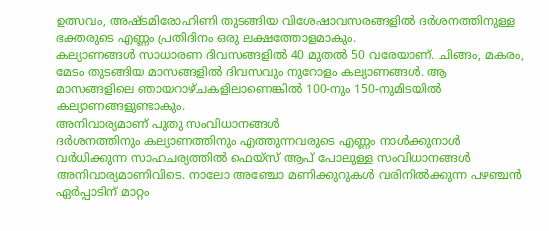ഉത്സവം, അഷ്ടമിരോഹിണി തുടങ്ങിയ വിശേഷാവസരങ്ങളിൽ ദർശനത്തിനുള്ള ഭക്തരുടെ എണ്ണം പ്രതിദിനം ഒരു ലക്ഷത്തോളമാകും.
കല്യാണങ്ങൾ സാധാരണ ദിവസങ്ങളിൽ 40 മുതൽ 50 വരേയാണ്. ചിങ്ങം, മകരം, മേടം തുടങ്ങിയ മാസങ്ങളിൽ ദിവസവും നുറോളം കല്യാണങ്ങൾ. ആ മാസങ്ങളിലെ ഞായറാഴ്ചകളിലാണെങ്കിൽ 100-നും 150-നുമിടയിൽ കല്യാണങ്ങളുണ്ടാകും.
അനിവാര്യമാണ് പുതു സംവിധാനങ്ങൾ
ദർശനത്തിനും കല്യാണത്തിനും എത്തുന്നവരുടെ എണ്ണം നാൾക്കുനാൾ വർധിക്കുന്ന സാഹചര്യത്തിൽ ഫെയ്സ് ആപ് പോലുള്ള സംവിധാനങ്ങൾ അനിവാര്യമാണിവിടെ. നാലോ അഞ്ചോ മണിക്കുറുകൾ വരിനിൽക്കുന്ന പഴഞ്ചൻ ഏർപ്പാടിന് മാറ്റം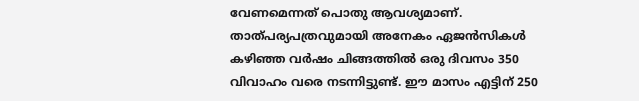വേണമെന്നത് പൊതു ആവശ്യമാണ്. താത്പര്യപത്രവുമായി അനേകം ഏജൻസികൾ
കഴിഞ്ഞ വർഷം ചിങ്ങത്തിൽ ഒരു ദിവസം 350 വിവാഹം വരെ നടന്നിട്ടുണ്ട്. ഈ മാസം എട്ടിന് 250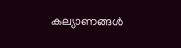കല്യാണങ്ങൾ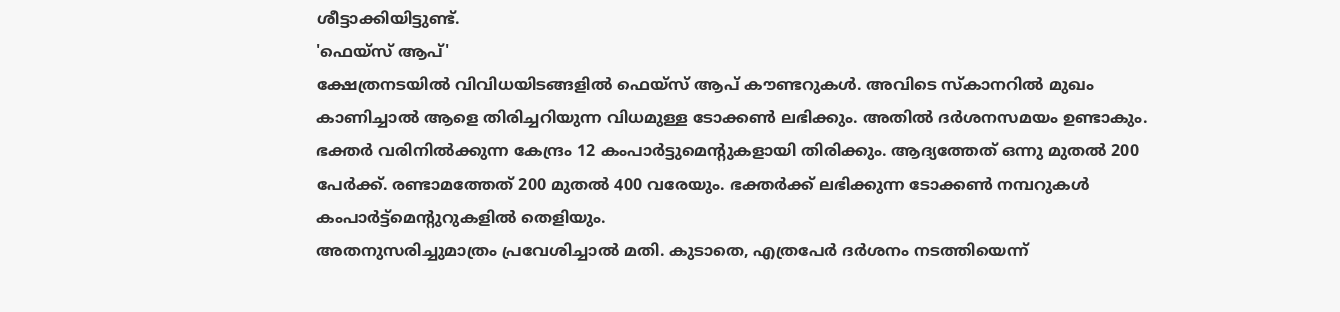ശീട്ടാക്കിയിട്ടുണ്ട്.
'ഫെയ്സ് ആപ്'
ക്ഷേത്രനടയിൽ വിവിധയിടങ്ങളിൽ ഫെയ്സ് ആപ് കൗണ്ടറുകൾ. അവിടെ സ്കാനറിൽ മുഖം കാണിച്ചാൽ ആളെ തിരിച്ചറിയുന്ന വിധമുള്ള ടോക്കൺ ലഭിക്കും. അതിൽ ദർശനസമയം ഉണ്ടാകും.
ഭക്തർ വരിനിൽക്കുന്ന കേന്ദ്രം 12 കംപാർട്ടുമെൻ്റുകളായി തിരിക്കും. ആദ്യത്തേത് ഒന്നു മുതൽ 200 പേർക്ക്. രണ്ടാമത്തേത് 200 മുതൽ 400 വരേയും. ഭക്തർക്ക് ലഭിക്കുന്ന ടോക്കൺ നമ്പറുകൾ കംപാർട്ട്മെന്റുറുകളിൽ തെളിയും.
അതനുസരിച്ചുമാത്രം പ്രവേശിച്ചാൽ മതി. കുടാതെ, എത്രപേർ ദർശനം നടത്തിയെന്ന്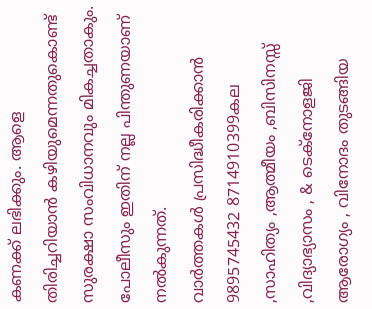കണക്ക് ലഭിക്കും. ആളെ തിരിച്ചറിയാൻ കഴിയുമെന്നതുകൊണ്ട് സുരക്ഷാ സംവിധാനവും മികച്ചതാകും. പോലീസും ഇതിന് നല്ല പിന്തുണയാണ് നൽകുന്നത്.
വാർത്തകൾ പ്രസിദ്ധീകരിക്കാൻ
9895745432 8714910399കല ,സാഹിത്യം ,ആത്മീയം ,ബിസിനസ്സ് ,വിദ്യാഭ്യാസം , & ടെക്നോളജി ആരോഗ്യം , വിനോദം തുടങ്ങിയ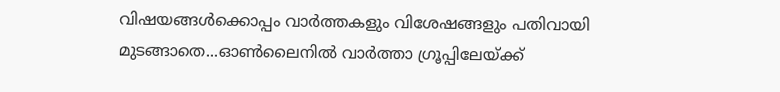വിഷയങ്ങൾക്കൊപ്പം വാർത്തകളും വിശേഷങ്ങളും പതിവായി മുടങ്ങാതെ...ഓൺലൈനിൽ വാർത്താ ഗ്രൂപ്പിലേയ്ക്ക്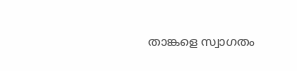താങ്കളെ സ്വാഗതം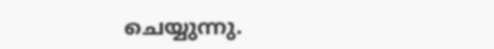ചെയ്യുന്നു.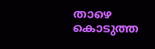താഴെ കൊടുത്ത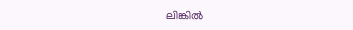ലിങ്കിൽ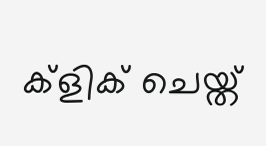ക്ളിക് ചെയ്ത്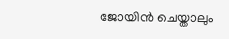ജോയിൻ ചെയ്താലും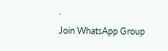.
Join WhatsApp Group